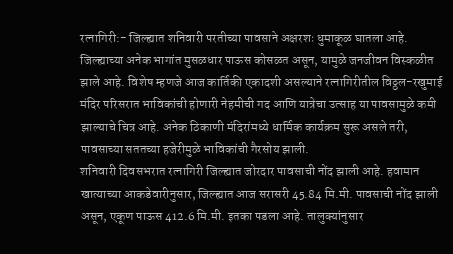रत्नागिरी:- जिल्ह्यात शनिवारी परतीच्या पावसाने अक्षरशः धुमाकूळ घातला आहे. जिल्ह्याच्या अनेक भागांत मुसळधार पाऊस कोसळत असून, यामुळे जनजीवन विस्कळीत झाले आहे. विशेष म्हणजे आज कार्तिकी एकादशी असल्याने रत्नागिरीतील विठ्ठल-रखुमाई मंदिर परिसरात भाविकांची होणारी नेहमीची गद आणि यात्रेचा उत्साह या पावसामुळे कमी झाल्याचे चित्र आहे. अनेक ठिकाणी मंदिरांमध्ये धार्मिक कार्यक्रम सुरू असले तरी, पावसाच्या सततच्या हजेरीमुळे भाविकांची गैरसोय झाली.
शनिवारी दिवसभरात रत्नागिरी जिल्ह्यात जोरदार पावसाची नोंद झाली आहे. हवामान खात्याच्या आकडेवारीनुसार, जिल्ह्यात आज सरासरी 45.84 मि.मी. पावसाची नोंद झाली असून, एकूण पाऊस 412.6 मि.मी. इतका पडला आहे. तालुक्यांनुसार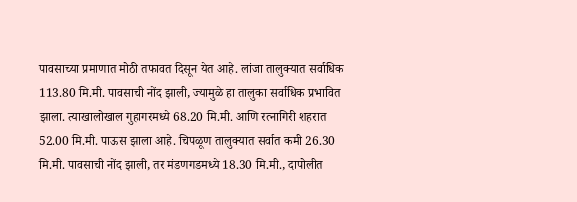पावसाच्या प्रमाणात मोठी तफावत दिसून येत आहे. लांजा तालुक्यात सर्वाधिक 113.80 मि.मी. पावसाची नोंद झाली, ज्यामुळे हा तालुका सर्वाधिक प्रभावित झाला. त्याखालोखाल गुहागरमध्ये 68.20 मि.मी. आणि रत्नागिरी शहरात 52.00 मि.मी. पाऊस झाला आहे. चिपळूण तालुक्यात सर्वात कमी 26.30 मि.मी. पावसाची नोंद झाली, तर मंडणगडमध्ये 18.30 मि.मी., दापोलीत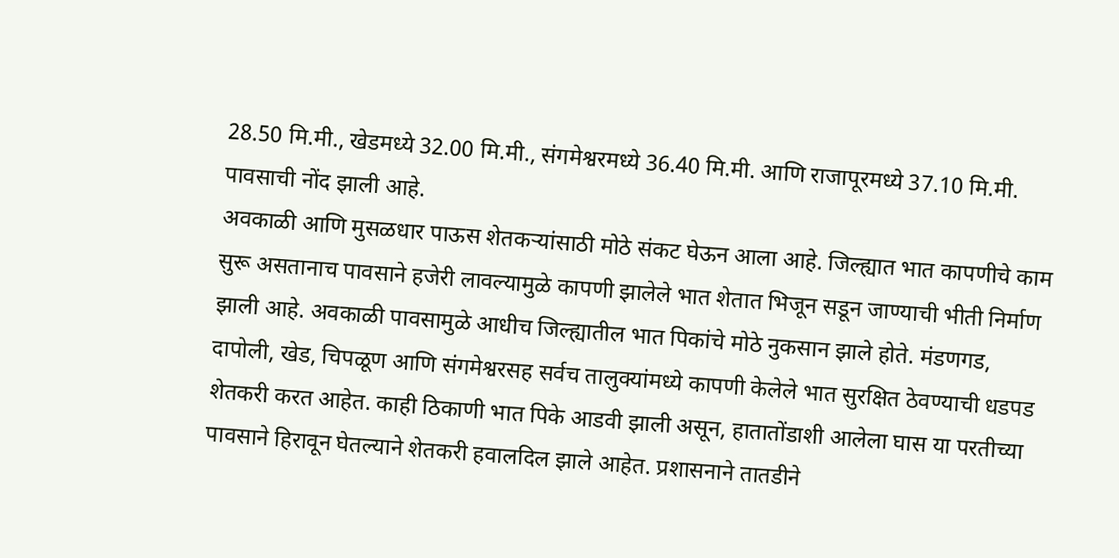28.50 मि.मी., खेडमध्ये 32.00 मि.मी., संगमेश्वरमध्ये 36.40 मि.मी. आणि राजापूरमध्ये 37.10 मि.मी. पावसाची नोंद झाली आहे.
अवकाळी आणि मुसळधार पाऊस शेतकऱ्यांसाठी मोठे संकट घेऊन आला आहे. जिल्ह्यात भात कापणीचे काम सुरू असतानाच पावसाने हजेरी लावल्यामुळे कापणी झालेले भात शेतात भिजून सडून जाण्याची भीती निर्माण झाली आहे. अवकाळी पावसामुळे आधीच जिल्ह्यातील भात पिकांचे मोठे नुकसान झाले होते. मंडणगड, दापोली, खेड, चिपळूण आणि संगमेश्वरसह सर्वच तालुक्यांमध्ये कापणी केलेले भात सुरक्षित ठेवण्याची धडपड शेतकरी करत आहेत. काही ठिकाणी भात पिके आडवी झाली असून, हातातोंडाशी आलेला घास या परतीच्या पावसाने हिरावून घेतल्याने शेतकरी हवालदिल झाले आहेत. प्रशासनाने तातडीने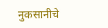नुकसानीचे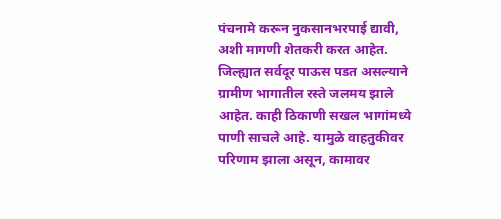पंचनामे करून नुकसानभरपाई द्यावी, अशी मागणी शेतकरी करत आहेत.
जिल्ह्यात सर्वदूर पाऊस पडत असल्याने ग्रामीण भागातील रस्ते जलमय झाले आहेत. काही ठिकाणी सखल भागांमध्ये पाणी साचले आहे. यामुळे वाहतुकीवर परिणाम झाला असून, कामावर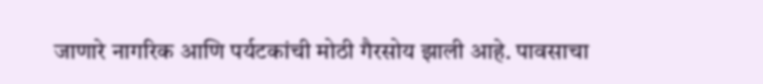जाणारे नागरिक आणि पर्यटकांची मोठी गैरसोय झाली आहे. पावसाचा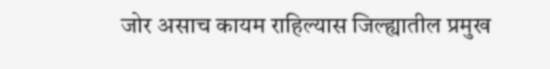जोर असाच कायम राहिल्यास जिल्ह्यातील प्रमुख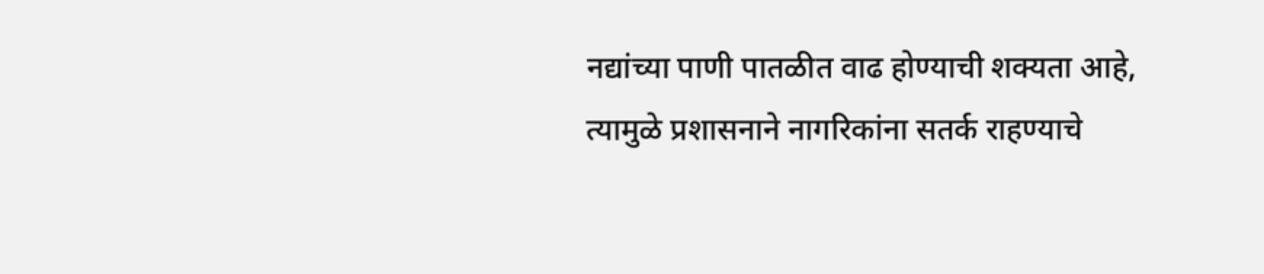नद्यांच्या पाणी पातळीत वाढ होण्याची शक्यता आहे, त्यामुळे प्रशासनाने नागरिकांना सतर्क राहण्याचे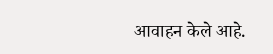आवाहन केले आहे.